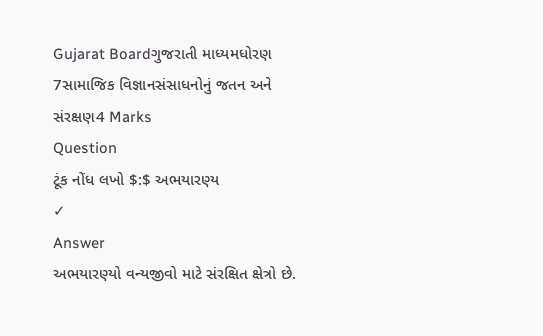Gujarat Boardગુજરાતી માધ્યમધોરણ 7સામાજિક વિજ્ઞાનસંસાધનોનું જતન અને સંરક્ષણ4 Marks
Question
ટૂંક નોંધ લખો $:$ અભયારણ્ય
✓
Answer
અભયારણ્યો વન્યજીવો માટે સંરક્ષિત ક્ષેત્રો છે.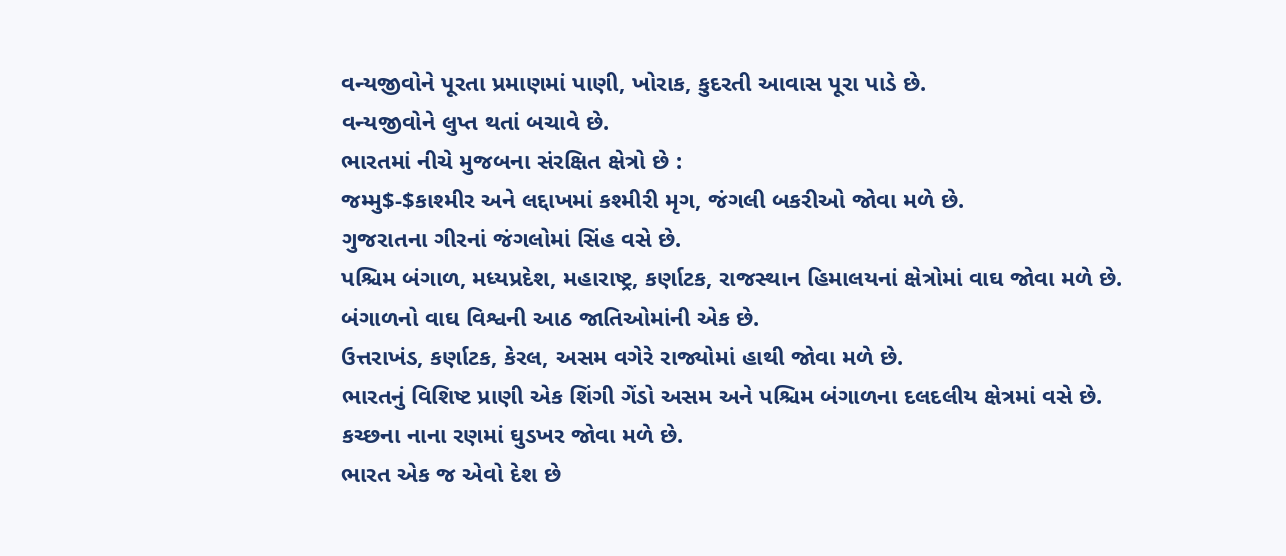વન્યજીવોને પૂરતા પ્રમાણમાં પાણી, ખોરાક, કુદરતી આવાસ પૂરા પાડે છે.
વન્યજીવોને લુપ્ત થતાં બચાવે છે.
ભારતમાં નીચે મુજબના સંરક્ષિત ક્ષેત્રો છે :
જમ્મુ$-$કાશ્મીર અને લદ્દાખમાં કશ્મીરી મૃગ, જંગલી બકરીઓ જોવા મળે છે.
ગુજરાતના ગીરનાં જંગલોમાં સિંહ વસે છે.
પશ્ચિમ બંગાળ, મધ્યપ્રદેશ, મહારાષ્ટ્ર, કર્ણાટક, રાજસ્થાન હિમાલયનાં ક્ષેત્રોમાં વાઘ જોવા મળે છે.
બંગાળનો વાઘ વિશ્વની આઠ જાતિઓમાંની એક છે.
ઉત્તરાખંડ, કર્ણાટક, કેરલ, અસમ વગેરે રાજ્યોમાં હાથી જોવા મળે છે.
ભારતનું વિશિષ્ટ પ્રાણી એક શિંગી ગેંડો અસમ અને પશ્ચિમ બંગાળના દલદલીય ક્ષેત્રમાં વસે છે.
કચ્છના નાના રણમાં ઘુડખર જોવા મળે છે.
ભારત એક જ એવો દેશ છે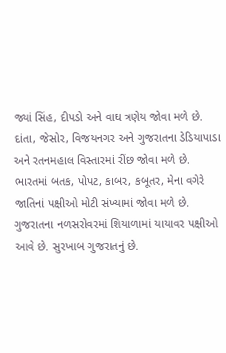જ્યાં સિંહ, દીપડો અને વાઘ ત્રણેય જોવા મળે છે.
દાંતા, જેસોર, વિજયનગર અને ગુજરાતના ડેડિયાપાડા અને રતનમહાલ વિસ્તારમાં રીંછ જોવા મળે છે.
ભારતમાં બતક, પોપટ, કાબર, કબૂતર, મેના વગેરે જાતિનાં પક્ષીઓ મોટી સંખ્યામાં જોવા મળે છે.
ગુજરાતના નળસરોવરમાં શિયાળામાં યાયાવર પક્ષીઓ આવે છે. સુરખાબ ગુજરાતનું છે.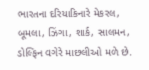ભારતના દરિયાકિનારે મેકરલ, બૂમલા, ઝિંગા, શાર્ક, સાલમન, ડોલ્ફિન વગેરે માછલીઓ મળે છે.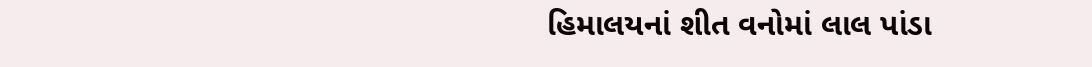હિમાલયનાં શીત વનોમાં લાલ પાંડા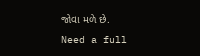જોવા મળે છે.
Need a full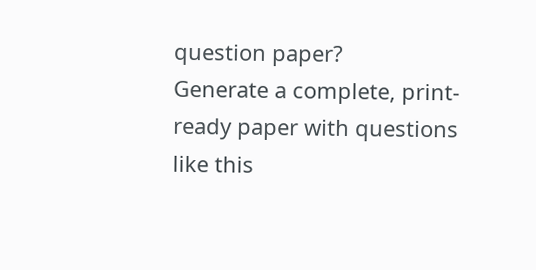question paper?
Generate a complete, print-ready paper with questions like this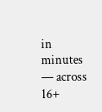in minutes — across 16+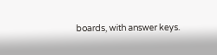boards, with answer keys.